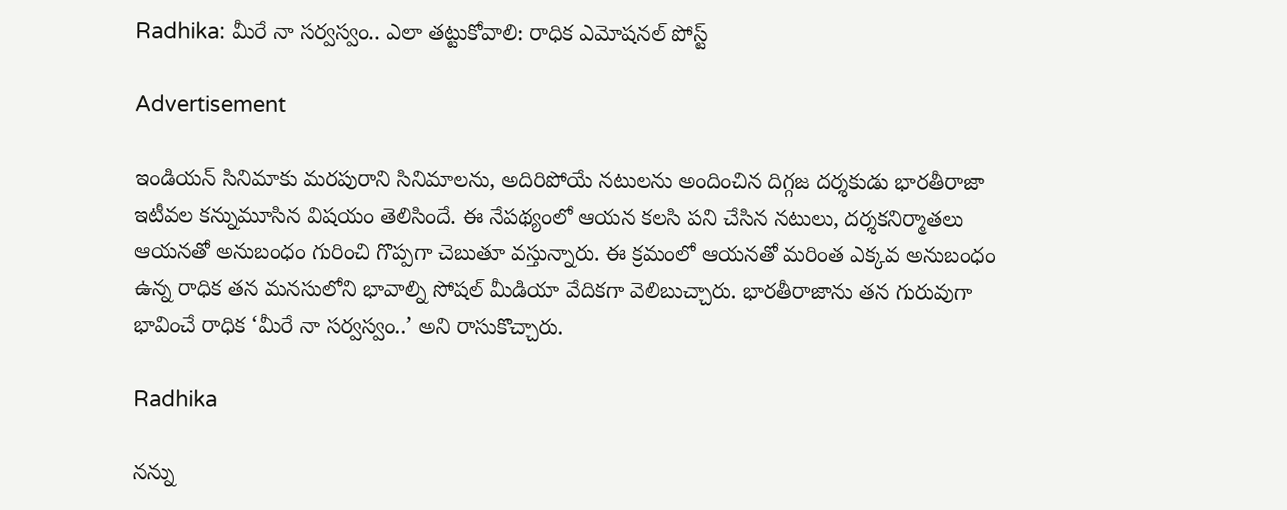Radhika: మీరే నా సర్వస్వం.. ఎలా తట్టుకోవాలి: రాధిక ఎమోషనల్‌ పోస్ట్‌

Advertisement

ఇండియన్‌ సినిమాకు మరపురాని సినిమాలను, అదిరిపోయే నటులను అందించిన దిగ్గజ దర్శకుడు భారతీరాజా ఇటీవల కన్నుమూసిన విషయం తెలిసిందే. ఈ నేపథ్యంలో ఆయన కలసి పని చేసిన నటులు, దర్శకనిర్మాతలు ఆయనతో అనుబంధం గురించి గొప్పగా చెబుతూ వస్తున్నారు. ఈ క్రమంలో ఆయనతో మరింత ఎక్కవ అనుబంధం ఉన్న రాధిక తన మనసులోని భావాల్ని సోషల్‌ మీడియా వేదికగా వెలిబుచ్చారు. భారతీరాజాను తన గురువుగా భావించే రాధిక ‘మీరే నా సర్వస్వం..’ అని రాసుకొచ్చారు.

Radhika

నన్ను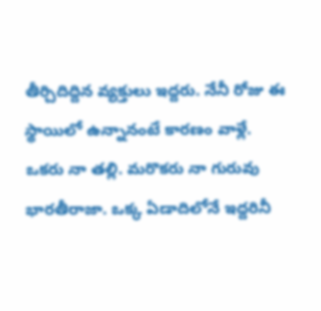తీర్చిదిద్దిన వ్యక్తులు ఇద్దరు. నేనీ రోజు ఈ స్థాయిలో ఉన్నానంటే కారణం వాళ్లే. ఒకరు నా తల్లి. మరొకరు నా గురువు భారతీరాజా. ఒక్క ఏడాదిలోనే ఇద్దరినీ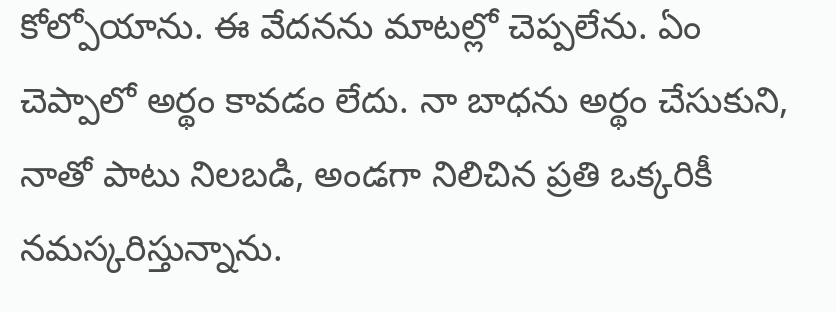కోల్పోయాను. ఈ వేదనను మాటల్లో చెప్పలేను. ఏం చెప్పాలో అర్థం కావడం లేదు. నా బాధను అర్థం చేసుకుని, నాతో పాటు నిలబడి, అండగా నిలిచిన ప్రతి ఒక్కరికీ నమస్కరిస్తున్నాను.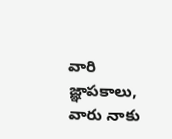వారి జ్ఞాపకాలు, వారు నాకు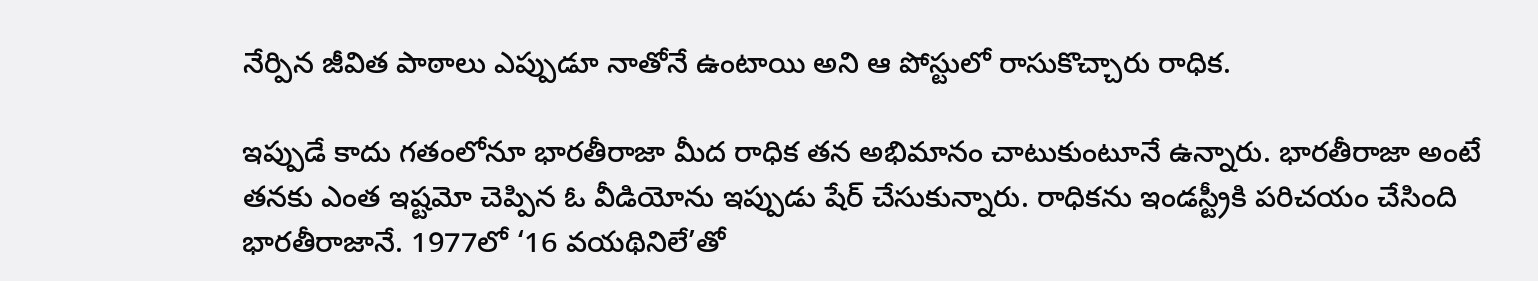నేర్పిన జీవిత పాఠాలు ఎప్పుడూ నాతోనే ఉంటాయి అని ఆ పోస్టులో రాసుకొచ్చారు రాధిక.

ఇప్పుడే కాదు గతంలోనూ భారతీరాజా మీద రాధిక తన అభిమానం చాటుకుంటూనే ఉన్నారు. భారతీరాజా అంటే తనకు ఎంత ఇష్టమో చెప్పిన ఓ వీడియోను ఇప్పుడు షేర్‌ చేసుకున్నారు. రాధికను ఇండస్ట్రీకి పరిచయం చేసింది భారతీరాజానే. 1977లో ‘16 వయథినిలే’తో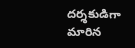దర్శకుడిగా మారిన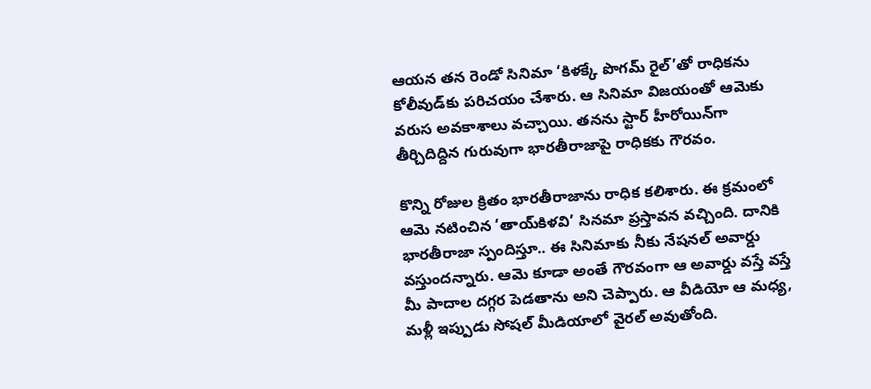ఆయన తన రెండో సినిమా ‘కిళక్కే పొగమ్‌ రైల్‌’తో రాధికను కోలీవుడ్‌కు పరిచయం చేశారు. ఆ సినిమా విజయంతో ఆమెకు వరుస అవకాశాలు వచ్చాయి. తనను స్టార్ హీరోయిన్‌గా తీర్చిదిద్దిన గురువుగా భారతీరాజాపై రాధికకు గౌరవం.

కొన్ని రోజుల క్రితం భారతీరాజాను రాధిక కలిశారు. ఈ క్రమంలో ఆమె నటించిన ‘తాయ్‌కిళవి’ సినమా ప్రస్తావన వచ్చింది. దానికి భారతీరాజా స్పందిస్తూ.. ఈ సినిమాకు నీకు నేషనల్‌ అవార్డు వస్తుందన్నారు. ఆమె కూడా అంతే గౌరవంగా ఆ అవార్డు వస్తే వస్తే మీ పాదాల దగ్గర పెడతాను అని చెప్పారు. ఆ వీడియో ఆ మధ్య, మళ్లీ ఇప్పుడు సోషల్‌ మీడియాలో వైరల్‌ అవుతోంది.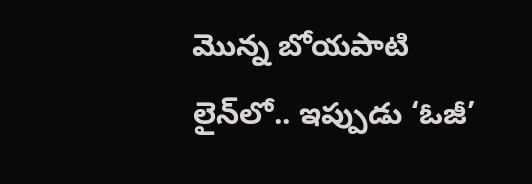మొన్న బోయపాటి లైన్‌లో.. ఇప్పుడు ‘ఓజీ’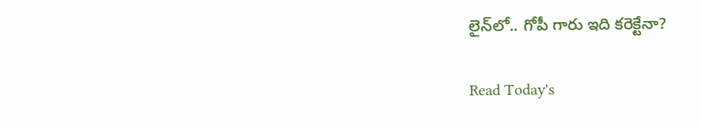లైన్‌లో.. గోపీ గారు ఇది కరెక్టేనా?

Read Today's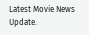Latest Movie News Update.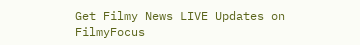Get Filmy News LIVE Updates on FilmyFocus